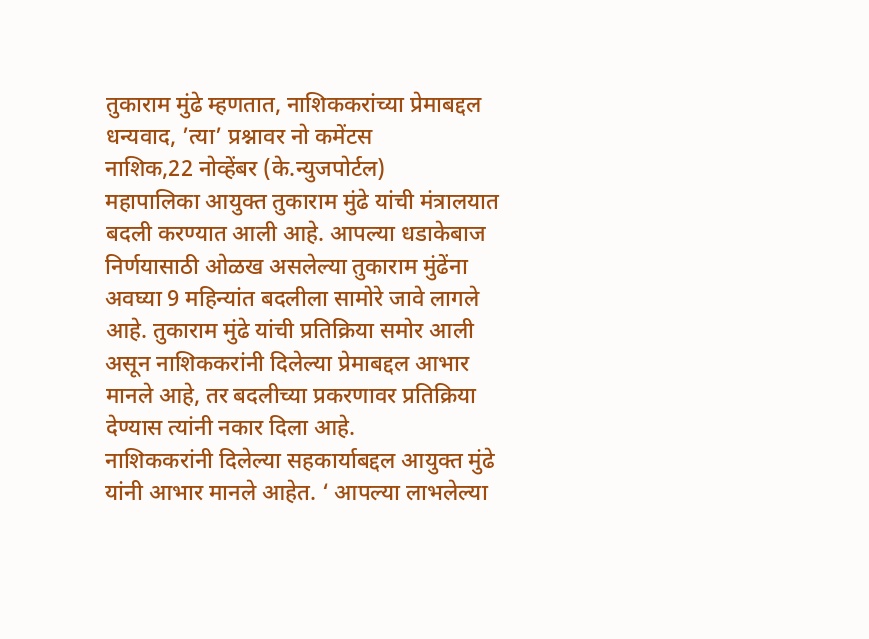तुकाराम मुंढे म्हणतात, नाशिककरांच्या प्रेमाबद्दल धन्यवाद, ’त्या’ प्रश्नावर नो कमेंटस
नाशिक,22 नोव्हेंबर (के.न्युजपोर्टल)
महापालिका आयुक्त तुकाराम मुंढे यांची मंत्रालयात बदली करण्यात आली आहे. आपल्या धडाकेबाज निर्णयासाठी ओळख असलेल्या तुकाराम मुंढेंना अवघ्या 9 महिन्यांत बदलीला सामोरे जावे लागले आहे. तुकाराम मुंढे यांची प्रतिक्रिया समोर आली असून नाशिककरांनी दिलेल्या प्रेमाबद्दल आभार मानले आहे, तर बदलीच्या प्रकरणावर प्रतिक्रिया देण्यास त्यांनी नकार दिला आहे.
नाशिककरांनी दिलेल्या सहकार्याबद्दल आयुक्त मुंढे यांनी आभार मानले आहेत. ‘ आपल्या लाभलेल्या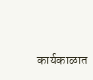कार्यकाळात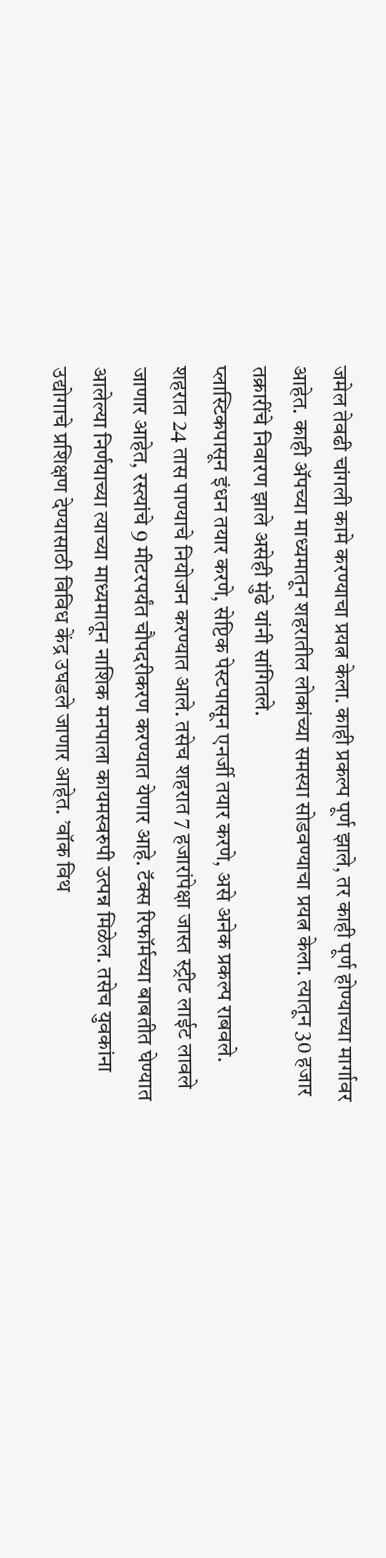जमेल तेवढी चांगली कामे करण्याचा प्रयत्न केला. काही प्रकल्प पूर्ण झाले, तर काही पूर्ण होण्याच्या मार्गावर आहेत. काही ॲपच्या माध्यमातून शहरातील लोकांच्या समस्या सोडवण्याचा प्रयत्न केला. त्यातून 30 हजार तक्रारींचे निवारण झाले असेही मुंढे यांनी सांगितले.
प्लास्टिकपासून इंधन तयार करणे, सेप्टिक पेस्टपासून एनर्जी तयार करणे, असे अनेक प्रकल्प राबवले. शहरात 24 तास पाण्याचे नियोजन करण्यात आले. तसेच शहरात 7 हजारांपेक्षा जास्त स्ट्रीट लाईट लावले जाणार आहेत, रस्त्यांचे 9 मीटरपर्यंत चौपदरीकरण करण्यात येणार आहे. टॅक्स रिफॉर्मच्या बाबतीत घेण्यात आलेल्या निर्णयाच्या त्याच्या माध्यमातून नाशिक मनपाला कायमस्वरुपी उत्पन्न मिळेल. तसेच युवकांना उद्योगाचे प्रशिक्षण देण्यासाठी विविध केंद्र उघडले जाणार आहेत. ’वॉक विथ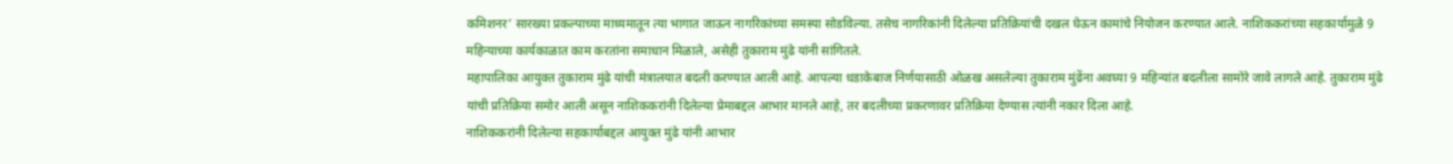कमिशनर’ सारख्या प्रकल्पाच्या माध्यमातून त्या भागात जाऊन नागरिकांच्या समस्या सोडविल्या. तसेच नागरिकांनी दिलेल्या प्रतिक्रियांची दखल घेऊन कामांचे नियोजन करण्यात आले. नाशिककरांच्या सहकार्यामुळे 9 महिन्याच्या कार्यकाळात काम करतांना समाधान मिळाले, असेही तुकाराम मुंढे यांनी सांगितले.
महापालिका आयुक्त तुकाराम मुंढे यांची मंत्रालयात बदली करण्यात आली आहे. आपल्या धडाकेबाज निर्णयासाठी ओळख असलेल्या तुकाराम मुंढेंना अवघ्या 9 महिन्यांत बदलीला सामोरे जावे लागले आहे. तुकाराम मुंढे यांची प्रतिक्रिया समोर आली असून नाशिककरांनी दिलेल्या प्रेमाबद्दल आभार मानले आहे, तर बदलीच्या प्रकरणावर प्रतिक्रिया देण्यास त्यांनी नकार दिला आहे.
नाशिककरांनी दिलेल्या सहकार्याबद्दल आयुक्त मुंढे यांनी आभार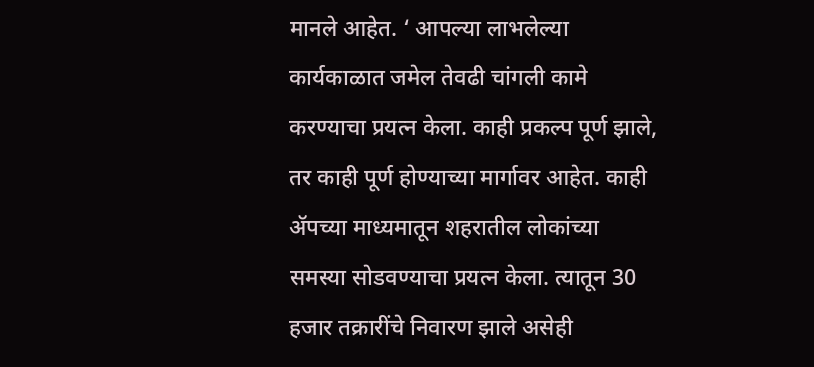मानले आहेत. ‘ आपल्या लाभलेल्या कार्यकाळात जमेल तेवढी चांगली कामे करण्याचा प्रयत्न केला. काही प्रकल्प पूर्ण झाले, तर काही पूर्ण होण्याच्या मार्गावर आहेत. काही ॲपच्या माध्यमातून शहरातील लोकांच्या समस्या सोडवण्याचा प्रयत्न केला. त्यातून 30 हजार तक्रारींचे निवारण झाले असेही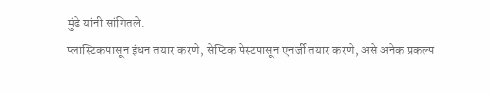मुंढे यांनी सांगितले.
प्लास्टिकपासून इंधन तयार करणे, सेप्टिक पेस्टपासून एनर्जी तयार करणे, असे अनेक प्रकल्प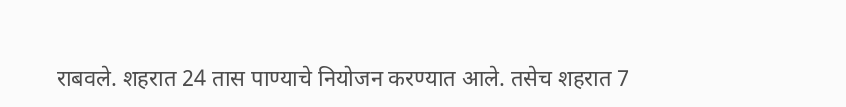राबवले. शहरात 24 तास पाण्याचे नियोजन करण्यात आले. तसेच शहरात 7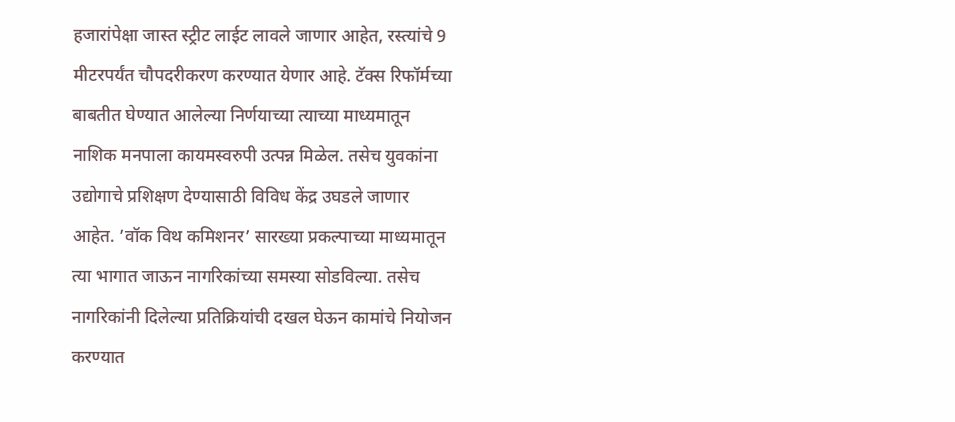हजारांपेक्षा जास्त स्ट्रीट लाईट लावले जाणार आहेत, रस्त्यांचे 9 मीटरपर्यंत चौपदरीकरण करण्यात येणार आहे. टॅक्स रिफॉर्मच्या बाबतीत घेण्यात आलेल्या निर्णयाच्या त्याच्या माध्यमातून नाशिक मनपाला कायमस्वरुपी उत्पन्न मिळेल. तसेच युवकांना उद्योगाचे प्रशिक्षण देण्यासाठी विविध केंद्र उघडले जाणार आहेत. ’वॉक विथ कमिशनर’ सारख्या प्रकल्पाच्या माध्यमातून त्या भागात जाऊन नागरिकांच्या समस्या सोडविल्या. तसेच नागरिकांनी दिलेल्या प्रतिक्रियांची दखल घेऊन कामांचे नियोजन करण्यात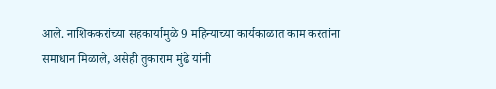आले. नाशिककरांच्या सहकार्यामुळे 9 महिन्याच्या कार्यकाळात काम करतांना समाधान मिळाले, असेही तुकाराम मुंढे यांनी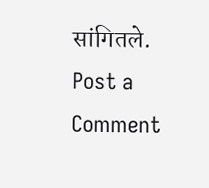सांगितले.
Post a Comment